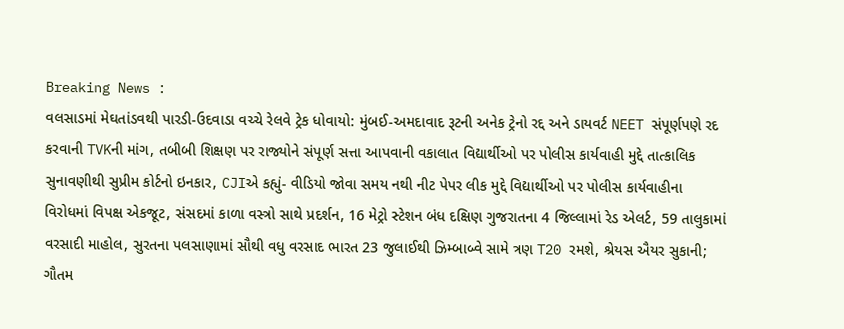Breaking News :
વલસાડમાં મેઘતાંડવથી પારડી-ઉદવાડા વચ્ચે રેલવે ટ્રેક ધોવાયો: મુંબઈ-અમદાવાદ રૂટની અનેક ટ્રેનો રદ્દ અને ડાયવર્ટ NEET સંપૂર્ણપણે રદ કરવાની TVKની માંગ, તબીબી શિક્ષણ પર રાજ્યોને સંપૂર્ણ સત્તા આપવાની વકાલાત વિદ્યાર્થીઓ પર પોલીસ કાર્યવાહી મુદ્દે તાત્કાલિક સુનાવણીથી સુપ્રીમ કોર્ટનો ઇનકાર, CJIએ કહ્યું- વીડિયો જોવા સમય નથી નીટ પેપર લીક મુદ્દે વિદ્યાર્થીઓ પર પોલીસ કાર્યવાહીના વિરોધમાં વિપક્ષ એકજૂટ, સંસદમાં કાળા વસ્ત્રો સાથે પ્રદર્શન, 16 મેટ્રો સ્ટેશન બંધ દક્ષિણ ગુજરાતના 4 જિલ્લામાં રેડ એલર્ટ, 59 તાલુકામાં વરસાદી માહોલ, સુરતના પલસાણામાં સૌથી વધુ વરસાદ ભારત 23 જુલાઈથી ઝિમ્બાબ્વે સામે ત્રણ T20 રમશે, શ્રેયસ ઐયર સુકાની; ગૌતમ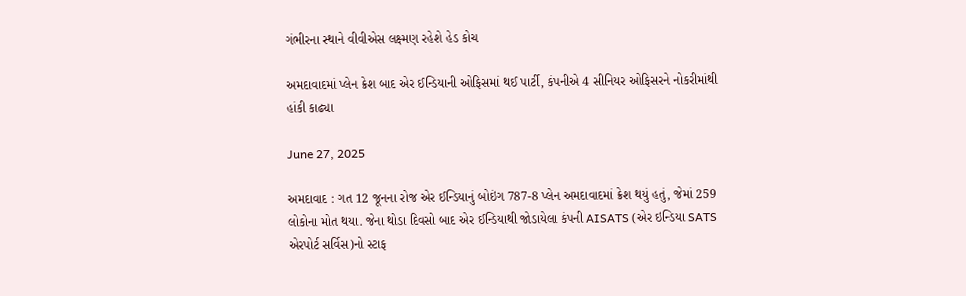ગંભીરના સ્થાને વીવીએસ લક્ષ્મણ રહેશે હેડ કોચ

અમદાવાદમાં પ્લેન ક્રેશ બાદ એર ઈન્ડિયાની ઓફિસમાં થઈ પાર્ટી, કંપનીએ 4 સીનિયર ઓફિસરને નોકરીમાંથી હાંકી કાઢ્યા

June 27, 2025

અમદાવાદ : ગત 12 જૂનના રોજ એર ઈન્ડિયાનું બોઇંગ 787-8 પ્લેન અમદાવાદમાં ક્રેશ થયું હતું, જેમાં 259 લોકોના મોત થયા. જેના થોડા દિવસો બાદ એર ઈન્ડિયાથી જોડાયેલા કંપની AISATS (એર ઇન્ડિયા SATS એરપોર્ટ સર્વિસ)નો સ્ટાફ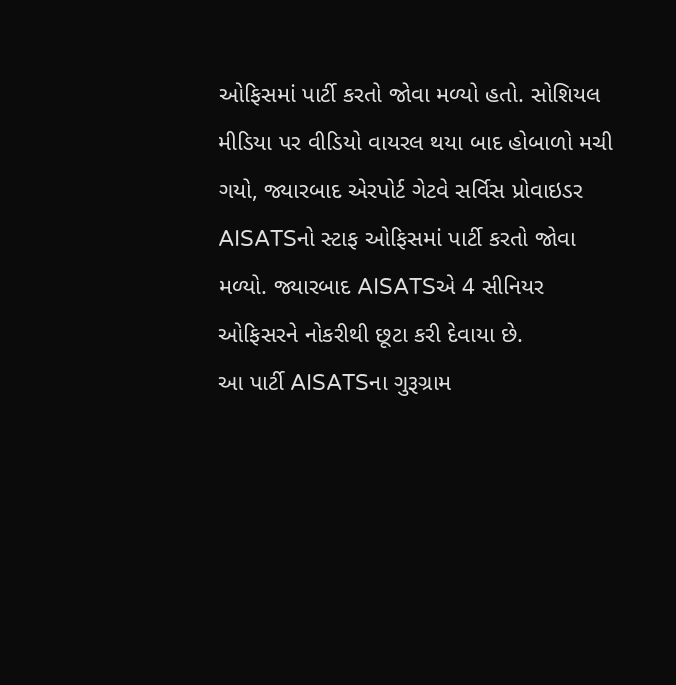ઓફિસમાં પાર્ટી કરતો જોવા મળ્યો હતો. સોશિયલ મીડિયા પર વીડિયો વાયરલ થયા બાદ હોબાળો મચી ગયો, જ્યારબાદ એરપોર્ટ ગેટવે સર્વિસ પ્રોવાઇડર AISATSનો સ્ટાફ ઓફિસમાં પાર્ટી કરતો જોવા મળ્યો. જ્યારબાદ AISATSએ 4 સીનિયર ઓફિસરને નોકરીથી છૂટા કરી દેવાયા છે.
આ પાર્ટી AISATSના ગુરૂગ્રામ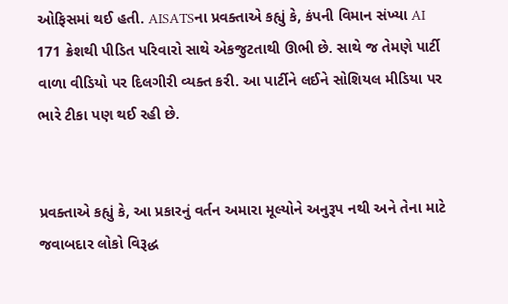ઓફિસમાં થઈ હતી. AISATSના પ્રવક્તાએ કહ્યું કે, કંપની વિમાન સંખ્યા AI 171 ક્રેશથી પીડિત પરિવારો સાથે એકજુટતાથી ઊભી છે. સાથે જ તેમણે પાર્ટી વાળા વીડિયો પર દિલગીરી વ્યક્ત કરી. આ પાર્ટીને લઈને સોશિયલ મીડિયા પર ભારે ટીકા પણ થઈ રહી છે.


પ્રવક્તાએ કહ્યું કે, આ પ્રકારનું વર્તન અમારા મૂલ્યોને અનુરૂપ નથી અને તેના માટે જવાબદાર લોકો વિરૂદ્ધ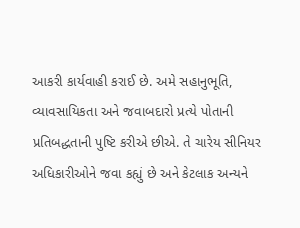આકરી કાર્યવાહી કરાઈ છે. અમે સહાનુભૂતિ, વ્યાવસાયિકતા અને જવાબદારો પ્રત્યે પોતાની પ્રતિબદ્ધતાની પુષ્ટિ કરીએ છીએ. તે ચારેય સીનિયર અધિકારીઓને જવા કહ્યું છે અને કેટલાક અન્યને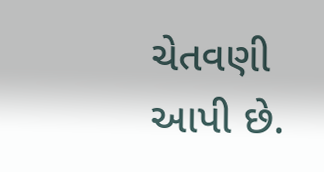ચેતવણી આપી છે.